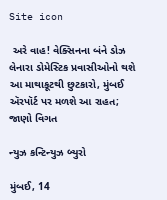Site icon

 અરે વાહ! વેક્સિનના બંને ડોઝ લેનારા ડોમેસ્ટિક પ્રવાસીઓનો થશે આ માથાકૂટથી છુટકારો, મુંબઈ ઍરપૉર્ટ પર મળશે આ રાહત; જાણો વિગત

ન્યુઝ કન્ટિન્યુઝ બ્યુરો

મુંબઈ, 14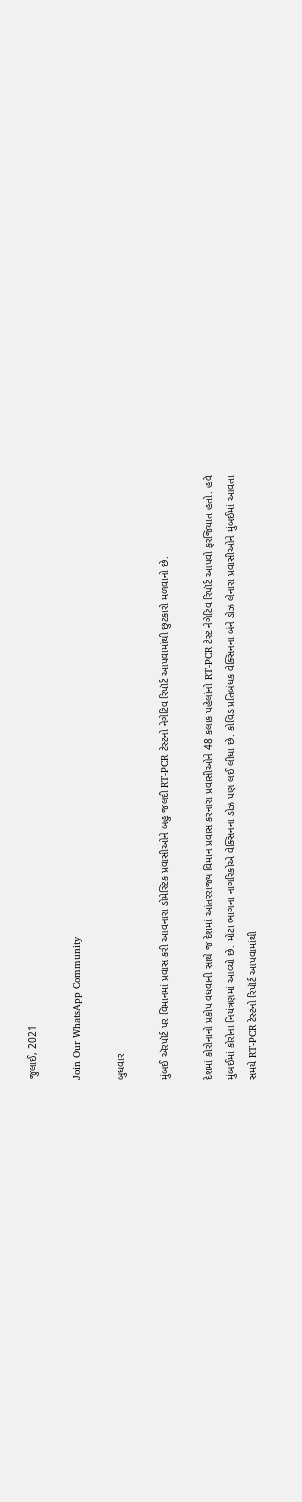જુલાઈ, 2021

Join Our WhatsApp Community

બુધવાર

મુંબઈ ઍરપૉર્ટ પર વિમાનમાં પ્રવાસ કરી આવનારા ડોમેસ્ટિક પ્રવાસીઓને બહુ જલદી RT-PCR ટેસ્ટનો નેગેટિવ રિપૉર્ટ આપવામાંથી છુટકારો મળવાનો છે.

દેશમાં કોરોનાનો પ્રકોપ વધવાની સાથે જ દેશમાં આંતરરાજ્ય વિમાન પ્રવાસ કરનારા પ્રવાસીઓને 48 કલાક પહેલાંનો RT-PCR ટેસ્ટ નેગેટિવ રિપૉર્ટ આપવો ફરજિયાત હતો. હવે મુંબઈમાં કોરોના નિયંત્રણમાં આવ્યો છે. મોટા ભાગના નાગરિકોએ વેક્સિનના ડોઝ પણ લઈ લીધા છે. કોવિડ પ્રતિબંધક વેક્સિનના બંને ડોઝ લેનારા પ્રવાસીઓને મુંબઈમાં આવતા સમયે RT-PCR ટેસ્ટનો રિપૉર્ટ આપવામાંથી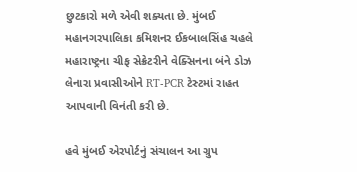છુટકારો મળે એવી શક્યતા છે. મુંબઈ મહાનગરપાલિકા કમિશનર ઈકબાલસિંહ ચહલે મહારાષ્ટ્રના ચીફ સેક્રેટરીને વેક્સિનના બંને ડોઝ લેનારા પ્રવાસીઓને RT-PCR ટેસ્ટમાં રાહત આપવાની વિનંતી કરી છે.

હવે મુંબઈ એરપોર્ટનું સંચાલન આ ગ્રુપ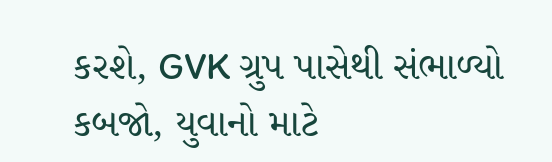કરશે, GVK ગ્રુપ પાસેથી સંભાળ્યો કબજો, યુવાનો માટે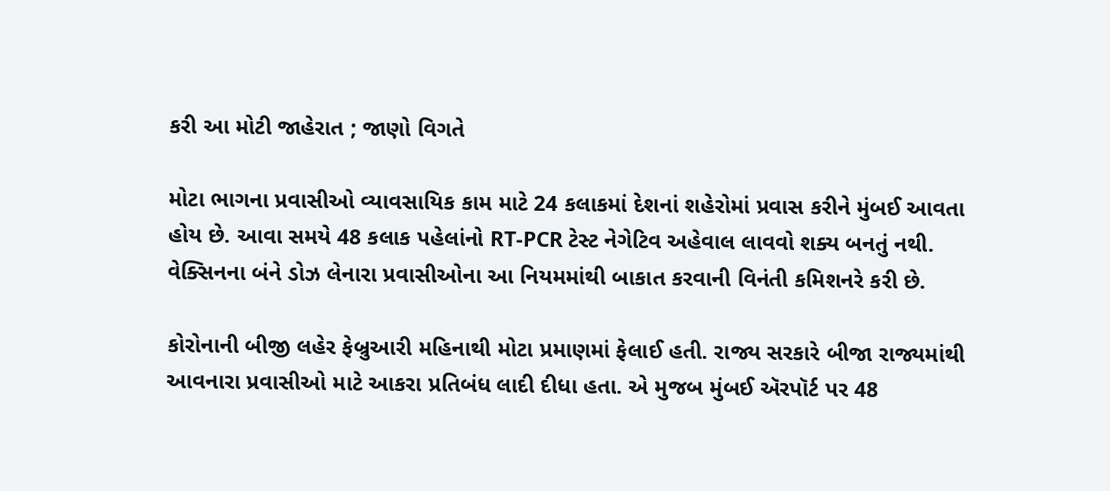કરી આ મોટી જાહેરાત ; જાણો વિગતે

મોટા ભાગના પ્રવાસીઓ વ્યાવસાયિક કામ માટે 24 કલાકમાં દેશનાં શહેરોમાં પ્રવાસ કરીને મુંબઈ આવતા હોય છે. આવા સમયે 48 કલાક પહેલાંનો RT-PCR ટેસ્ટ નેગેટિવ અહેવાલ લાવવો શક્ય બનતું નથી. વેક્સિનના બંને ડોઝ લેનારા પ્રવાસીઓના આ નિયમમાંથી બાકાત કરવાની વિનંતી કમિશનરે કરી છે.

કોરોનાની બીજી લહેર ફેબ્રુઆરી મહિનાથી મોટા પ્રમાણમાં ફેલાઈ હતી. રાજ્ય સરકારે બીજા રાજ્યમાંથી આવનારા પ્રવાસીઓ માટે આકરા પ્રતિબંધ લાદી દીધા હતા. એ મુજબ મુંબઈ ઍરપૉર્ટ પર 48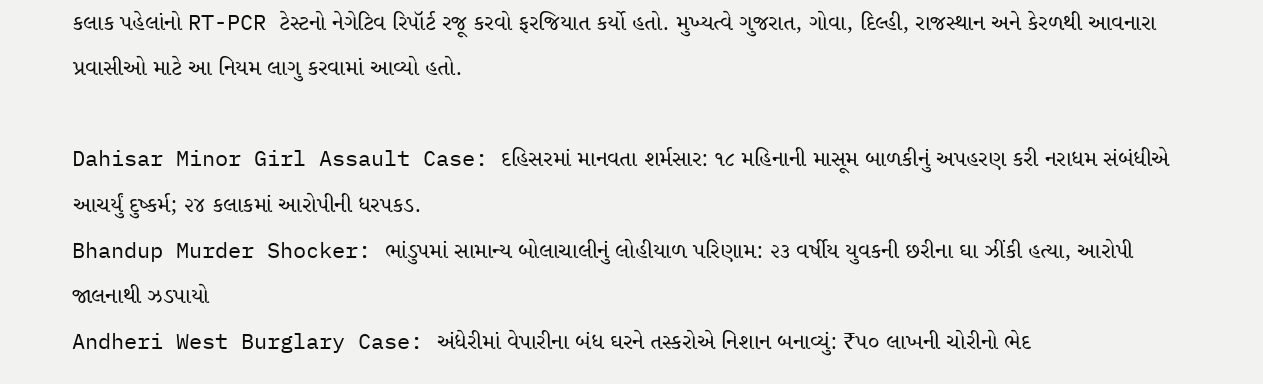કલાક પહેલાંનો RT-PCR ટેસ્ટનો નેગેટિવ રિપૉર્ટ રજૂ કરવો ફરજિયાત કર્યો હતો. મુખ્યત્વે ગુજરાત, ગોવા, દિલ્હી, રાજસ્થાન અને કેરળથી આવનારા પ્રવાસીઓ માટે આ નિયમ લાગુ કરવામાં આવ્યો હતો.

Dahisar Minor Girl Assault Case: દહિસરમાં માનવતા શર્મસાર: ૧૮ મહિનાની માસૂમ બાળકીનું અપહરણ કરી નરાધમ સંબંધીએ આચર્યું દુષ્કર્મ; ૨૪ કલાકમાં આરોપીની ધરપકડ.
Bhandup Murder Shocker: ભાંડુપમાં સામાન્ય બોલાચાલીનું લોહીયાળ પરિણામ: ૨૩ વર્ષીય યુવકની છરીના ઘા ઝીંકી હત્યા, આરોપી જાલનાથી ઝડપાયો
Andheri West Burglary Case: અંધેરીમાં વેપારીના બંધ ઘરને તસ્કરોએ નિશાન બનાવ્યું: ₹૫૦ લાખની ચોરીનો ભેદ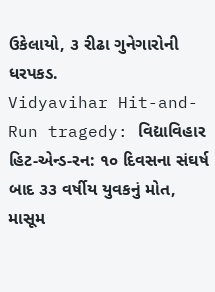ઉકેલાયો, ૩ રીઢા ગુનેગારોની ધરપકડ.
Vidyavihar Hit-and-Run tragedy: વિદ્યાવિહાર હિટ-એન્ડ-રન: ૧૦ દિવસના સંઘર્ષ બાદ ૩૩ વર્ષીય યુવકનું મોત, માસૂમ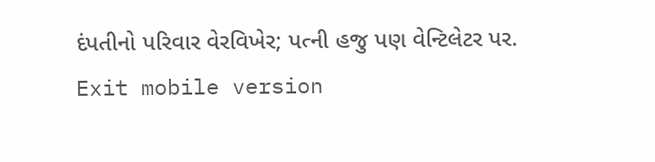દંપતીનો પરિવાર વેરવિખેર; પત્ની હજુ પણ વેન્ટિલેટર પર.
Exit mobile version